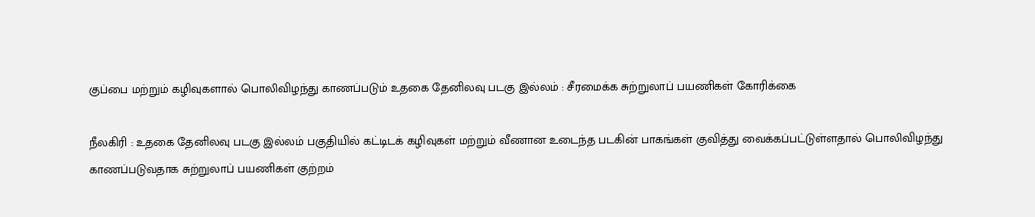குப்பை மற்றும் கழிவுகளால் பொலிவிழந்து காணப்படும் உதகை தேனிலவு படகு இல்லம் : சீரமைக்க சுற்றுலாப் பயணிகள் கோரிக்கை

நீலகிரி : உதகை தேனிலவு படகு இல்லம் பகுதியில் கட்டிடக் கழிவுகள் மற்றும் வீணான உடைந்த படகின் பாகங்கள் குவித்து வைக்கப்பட்டுள்ளதால் பொலிவிழந்து காணப்படுவதாக சுற்றுலாப் பயணிகள் குற்றம்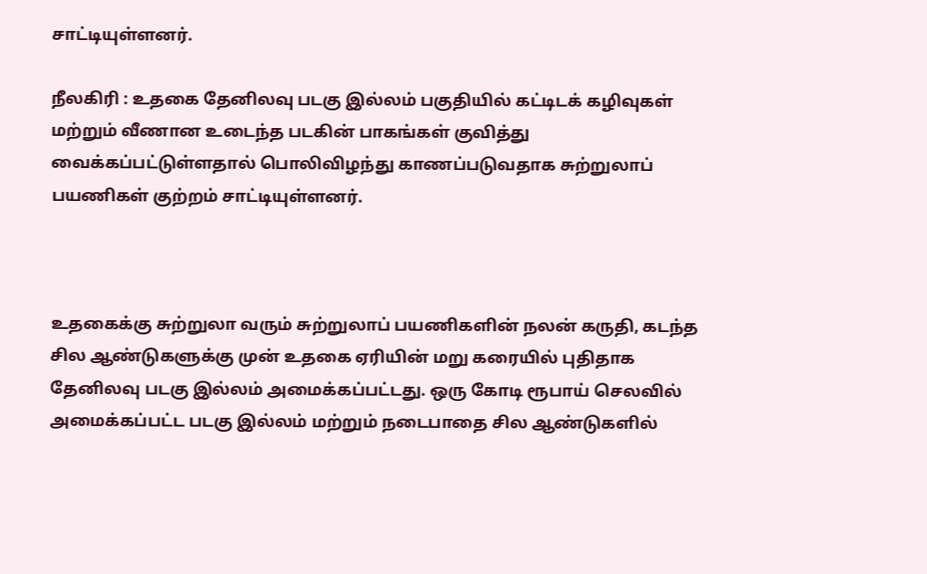சாட்டியுள்ளனர்.

நீலகிரி : உதகை தேனிலவு படகு இல்லம் பகுதியில் கட்டிடக் கழிவுகள் மற்றும் வீணான உடைந்த படகின் பாகங்கள் குவித்து வைக்கப்பட்டுள்ளதால் பொலிவிழந்து காணப்படுவதாக சுற்றுலாப் பயணிகள் குற்றம் சாட்டியுள்ளனர்.



உதகைக்கு சுற்றுலா வரும் சுற்றுலாப் பயணிகளின் நலன் கருதி, கடந்த சில ஆண்டுகளுக்கு முன் உதகை ஏரியின் மறு கரையில் புதிதாக தேனிலவு படகு இல்லம் அமைக்கப்பட்டது. ஒரு கோடி ரூபாய் செலவில் அமைக்கப்பட்ட படகு இல்லம் மற்றும் நடைபாதை சில ஆண்டுகளில்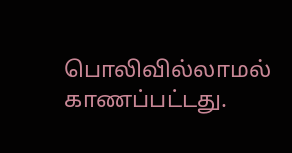பொலிவில்லாமல் காணப்பட்டது.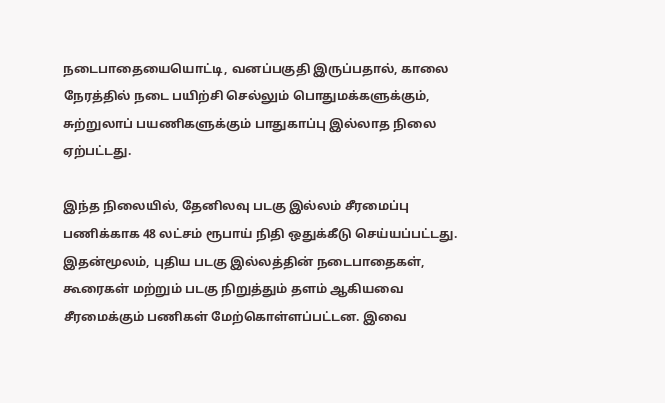நடைபாதையையொட்டி, வனப்பகுதி இருப்பதால், காலை நேரத்தில் நடை பயிற்சி செல்லும் பொதுமக்களுக்கும், சுற்றுலாப் பயணிகளுக்கும் பாதுகாப்பு இல்லாத நிலை ஏற்பட்டது.

இந்த நிலையில், தேனிலவு படகு இல்லம் சீரமைப்பு பணிக்காக 48 லட்சம் ரூபாய் நிதி ஒதுக்கீடு செய்யப்பட்டது. இதன்மூலம், புதிய படகு இல்லத்தின் நடைபாதைகள், கூரைகள் மற்றும் படகு நிறுத்தும் தளம் ஆகியவை சீரமைக்கும் பணிகள் மேற்கொள்ளப்பட்டன. இவை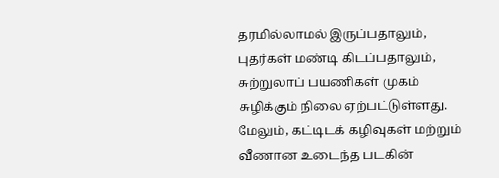தரமில்லாமல் இருப்பதாலும், புதர்கள் மண்டி கிடப்பதாலும், சுற்றுலாப் பயணிகள் முகம் சுழிக்கும் நிலை ஏற்பட்டுள்ளது. மேலும், கட்டிடக் கழிவுகள் மற்றும் வீணான உடைந்த படகின்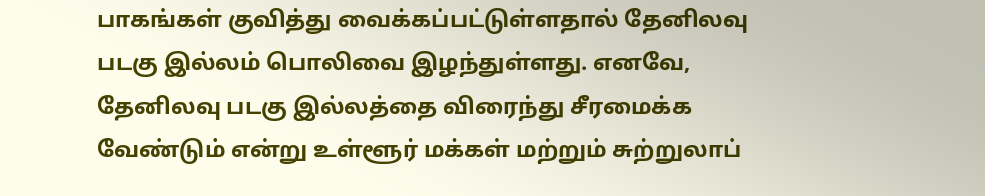பாகங்கள் குவித்து வைக்கப்பட்டுள்ளதால் தேனிலவு படகு இல்லம் பொலிவை இழந்துள்ளது. எனவே, தேனிலவு படகு இல்லத்தை விரைந்து சீரமைக்க வேண்டும் என்று உள்ளூர் மக்கள் மற்றும் சுற்றுலாப்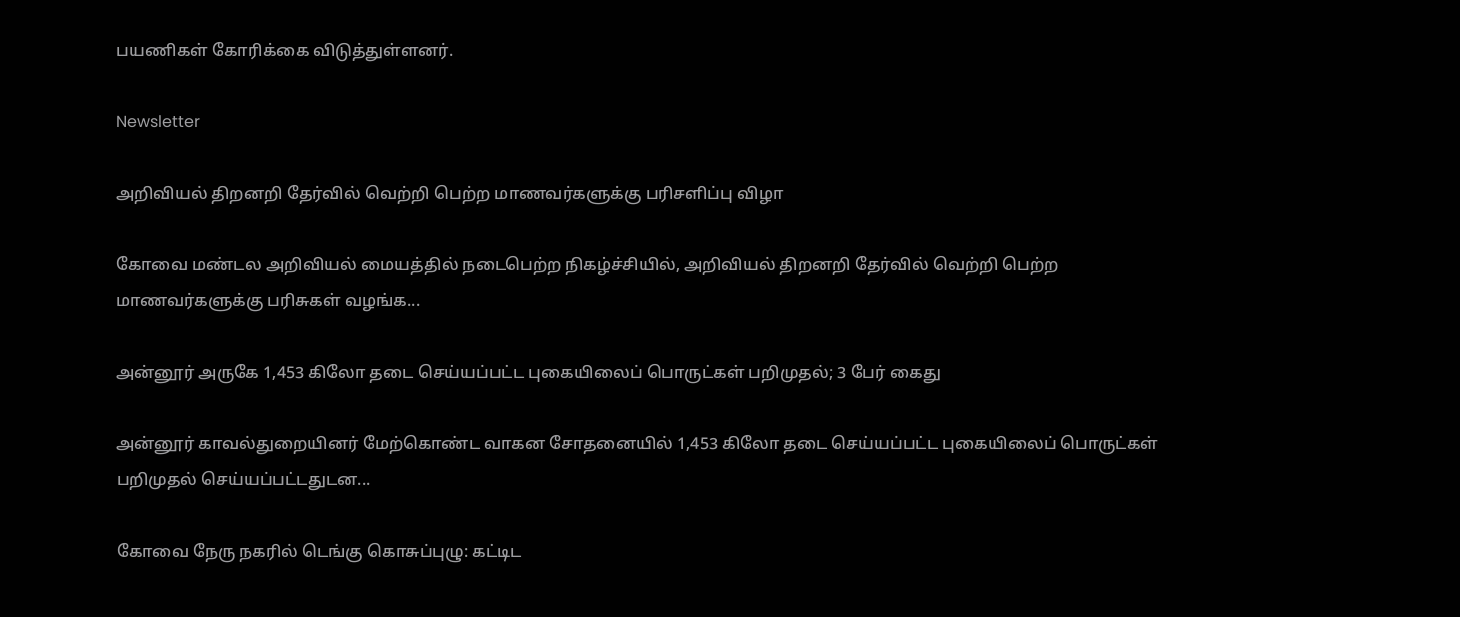பயணிகள் கோரிக்கை விடுத்துள்ளனர்.

Newsletter

அறிவியல் திறனறி தேர்வில் வெற்றி பெற்ற மாணவர்களுக்கு பரிசளிப்பு விழா

கோவை மண்டல அறிவியல் மையத்தில் நடைபெற்ற நிகழ்ச்சியில், அறிவியல் திறனறி தேர்வில் வெற்றி பெற்ற மாணவர்களுக்கு பரிசுகள் வழங்க...

அன்னூர் அருகே 1,453 கிலோ தடை செய்யப்பட்ட புகையிலைப் பொருட்கள் பறிமுதல்; 3 பேர் கைது

அன்னூர் காவல்துறையினர் மேற்கொண்ட வாகன சோதனையில் 1,453 கிலோ தடை செய்யப்பட்ட புகையிலைப் பொருட்கள் பறிமுதல் செய்யப்பட்டதுடன...

கோவை நேரு நகரில் டெங்கு கொசுப்புழு: கட்டிட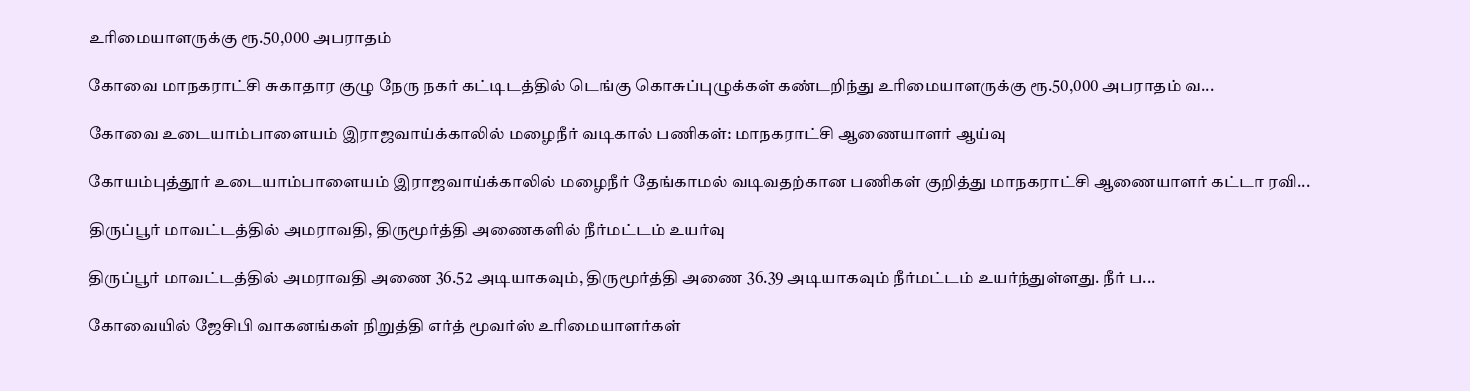உரிமையாளருக்கு ரூ.50,000 அபராதம்

கோவை மாநகராட்சி சுகாதார குழு நேரு நகர் கட்டிடத்தில் டெங்கு கொசுப்புழுக்கள் கண்டறிந்து உரிமையாளருக்கு ரூ.50,000 அபராதம் வ...

கோவை உடையாம்பாளையம் இராஜவாய்க்காலில் மழைநீர் வடிகால் பணிகள்: மாநகராட்சி ஆணையாளர் ஆய்வு

கோயம்புத்தூர் உடையாம்பாளையம் இராஜவாய்க்காலில் மழைநீர் தேங்காமல் வடிவதற்கான பணிகள் குறித்து மாநகராட்சி ஆணையாளர் கட்டா ரவி...

திருப்பூர் மாவட்டத்தில் அமராவதி, திருமூர்த்தி அணைகளில் நீர்மட்டம் உயர்வு

திருப்பூர் மாவட்டத்தில் அமராவதி அணை 36.52 அடியாகவும், திருமூர்த்தி அணை 36.39 அடியாகவும் நீர்மட்டம் உயர்ந்துள்ளது. நீர் ப...

கோவையில் ஜேசிபி வாகனங்கள் நிறுத்தி எர்த் மூவர்ஸ் உரிமையாளர்கள்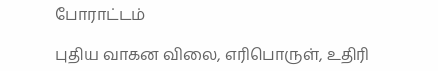போராட்டம்

புதிய வாகன விலை, எரிபொருள், உதிரி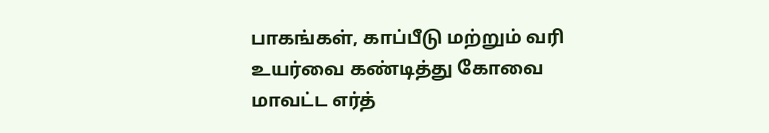பாகங்கள், காப்பீடு மற்றும் வரி உயர்வை கண்டித்து கோவை மாவட்ட எர்த்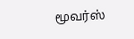மூவர்ஸ்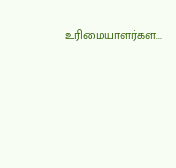உரிமையாளர்கள...